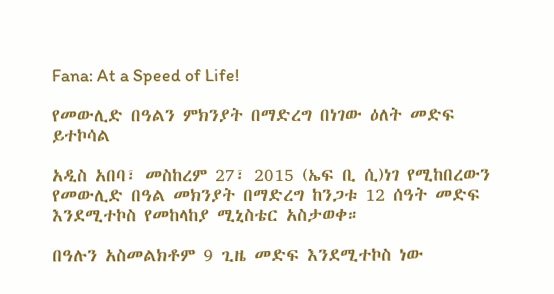Fana: At a Speed of Life!

የመውሊድ በዓልን ምክንያት በማድረግ በነገው ዕለት መድፍ ይተኮሳል

አዲስ አበባ፣ መስከረም 27፣ 2015 (ኤፍ ቢ ሲ)ነገ የሚከበረውን የመውሊድ በዓል መክንያት በማድረግ ከንጋቱ 12 ሰዓት መድፍ እንደሚተኮስ የመከላከያ ሚኒስቴር አስታወቀ።

በዓሉን አስመልክቶም 9 ጊዜ መድፍ እንደሚተኮስ ነው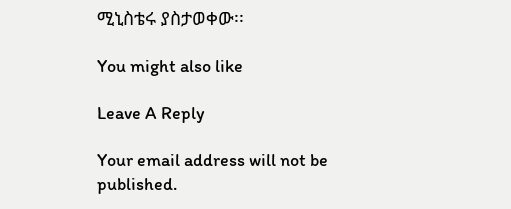ሚኒስቴሩ ያስታወቀው፡፡

You might also like

Leave A Reply

Your email address will not be published.